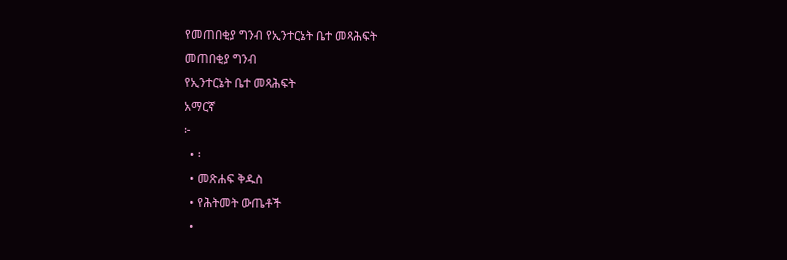የመጠበቂያ ግንብ የኢንተርኔት ቤተ መጻሕፍት
መጠበቂያ ግንብ
የኢንተርኔት ቤተ መጻሕፍት
አማርኛ
፦
  • ፡
  • መጽሐፍ ቅዱስ
  • የሕትመት ውጤቶች
  •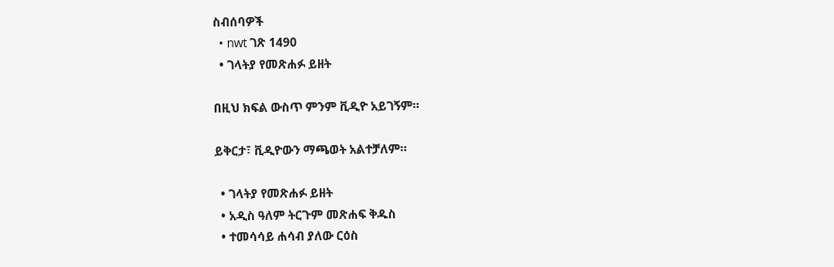ስብሰባዎች
  • nwt ገጽ 1490
  • ገላትያ የመጽሐፉ ይዘት

በዚህ ክፍል ውስጥ ምንም ቪዲዮ አይገኝም።

ይቅርታ፣ ቪዲዮውን ማጫወት አልተቻለም።

  • ገላትያ የመጽሐፉ ይዘት
  • አዲስ ዓለም ትርጉም መጽሐፍ ቅዱስ
  • ተመሳሳይ ሐሳብ ያለው ርዕስ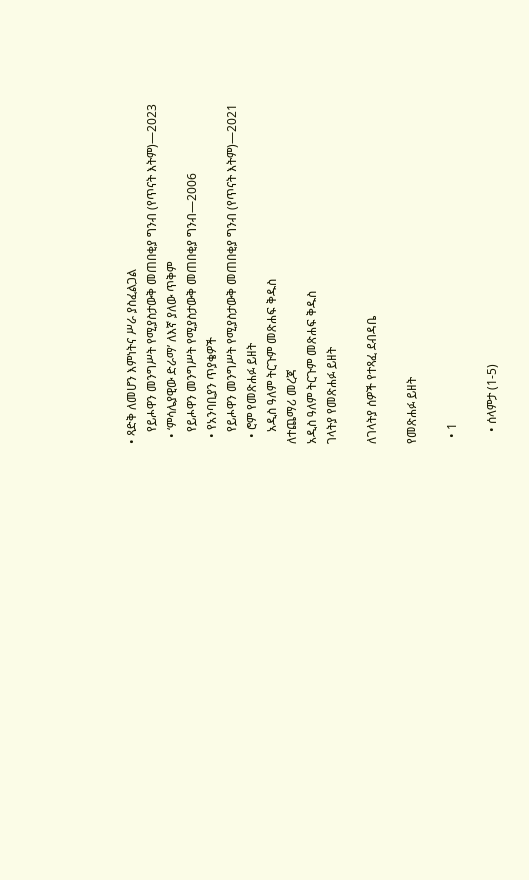• ጻድቅ ለመሆን እምነትና ሥራ ያስፈልጋል
    የይሖዋን መንግሥት የሚያስታውቅ መጠበቂያ ግንብ (የጥናት እትም)—2023
  • ‘ምሳሌያዊው ድራማ’ ለእኛ ያለው ጥቅም
    የይሖዋን መንግሥት የሚያስታውቅ መጠበቂያ ግንብ—2006
  • የአንባቢያን ጥያቄዎች
    የይሖዋን መንግሥት የሚያስታውቅ መጠበቂያ ግንብ (የጥናት እትም)—2021
  • ሮም የመጽሐፉ ይዘት
    አዲስ ዓለም ትርጉም መጽሐፍ ቅዱስ
ለተጨማሪ መረጃ
አዲስ ዓለም ትርጉም መጽሐፍ ቅዱስ
ገላትያ የመጽሐፉ ይዘት

ለገላትያ ሰዎች የተጻፈ ደብዳቤ

የመጽሐፉ ይዘት

  • 1

    • ሰላምታ (1-5)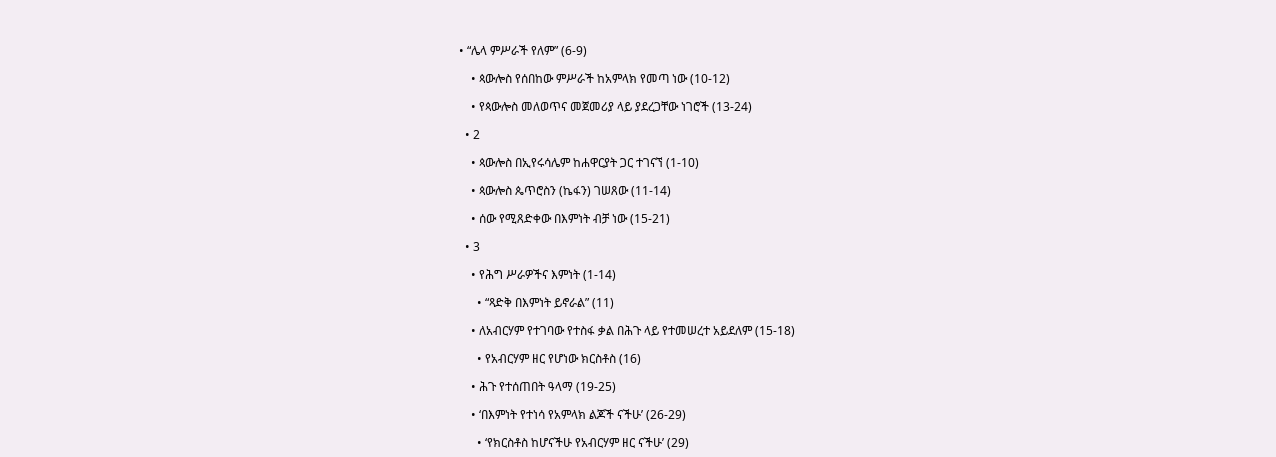• “ሌላ ምሥራች የለም” (6-9)

    • ጳውሎስ የሰበከው ምሥራች ከአምላክ የመጣ ነው (10-12)

    • የጳውሎስ መለወጥና መጀመሪያ ላይ ያደረጋቸው ነገሮች (13-24)

  • 2

    • ጳውሎስ በኢየሩሳሌም ከሐዋርያት ጋር ተገናኘ (1-10)

    • ጳውሎስ ጴጥሮስን (ኬፋን) ገሠጸው (11-14)

    • ሰው የሚጸድቀው በእምነት ብቻ ነው (15-21)

  • 3

    • የሕግ ሥራዎችና እምነት (1-14)

      • “ጻድቅ በእምነት ይኖራል” (11)

    • ለአብርሃም የተገባው የተስፋ ቃል በሕጉ ላይ የተመሠረተ አይደለም (15-18)

      • የአብርሃም ዘር የሆነው ክርስቶስ (16)

    • ሕጉ የተሰጠበት ዓላማ (19-25)

    • ‘በእምነት የተነሳ የአምላክ ልጆች ናችሁ’ (26-29)

      • ‘የክርስቶስ ከሆናችሁ የአብርሃም ዘር ናችሁ’ (29)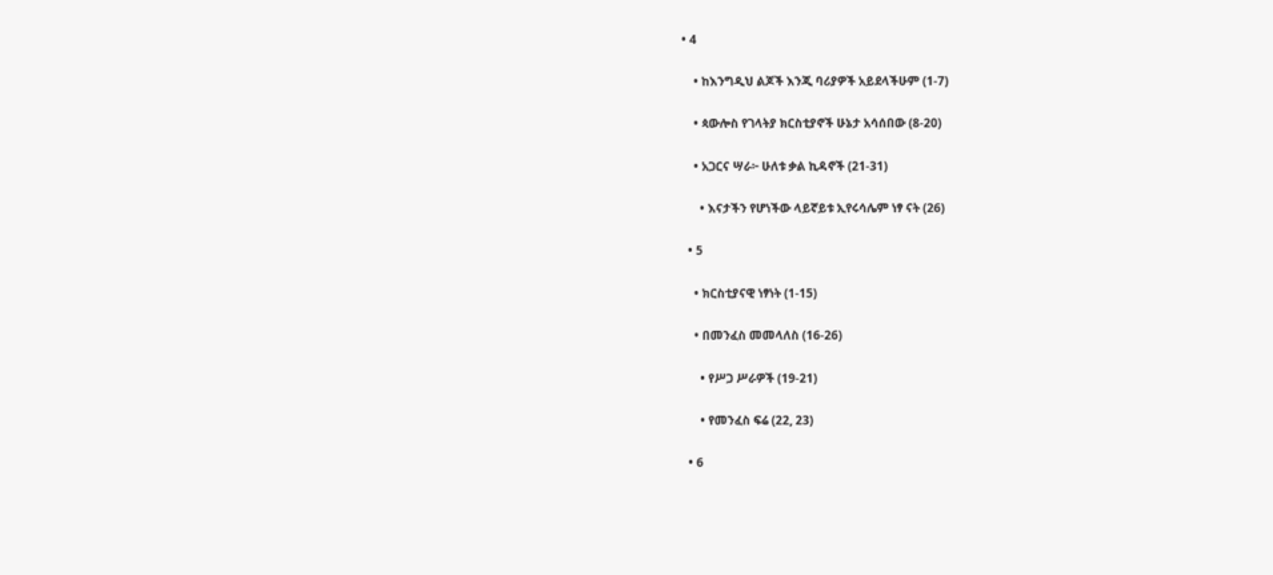• 4

    • ከእንግዲህ ልጆች እንጂ ባሪያዎች አይደላችሁም (1-7)

    • ጳውሎስ የገላትያ ክርስቲያኖች ሁኔታ አሳሰበው (8-20)

    • አጋርና ሣራ፦ ሁለቱ ቃል ኪዳኖች (21-31)

      • እናታችን የሆነችው ላይኛይቱ ኢየሩሳሌም ነፃ ናት (26)

  • 5

    • ክርስቲያናዊ ነፃነት (1-15)

    • በመንፈስ መመላለስ (16-26)

      • የሥጋ ሥራዎች (19-21)

      • የመንፈስ ፍሬ (22, 23)

  • 6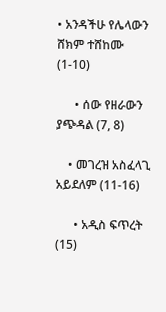• አንዳችሁ የሌላውን ሸክም ተሸከሙ (1-10)

      • ሰው የዘራውን ያጭዳል (7, 8)

    • መገረዝ አስፈላጊ አይደለም (11-16)

      • አዲስ ፍጥረት (15)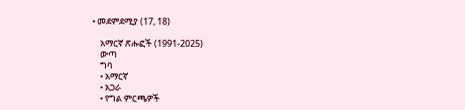• መደምደሚያ (17, 18)

    አማርኛ ጽሑፎች (1991-2025)
    ውጣ
    ግባ
    • አማርኛ
    • አጋራ
    • የግል ምርጫዎች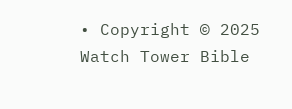• Copyright © 2025 Watch Tower Bible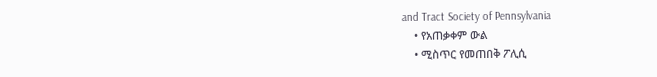and Tract Society of Pennsylvania
    • የአጠቃቀም ውል
    • ሚስጥር የመጠበቅ ፖሊሲ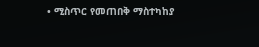• ሚስጥር የመጠበቅ ማስተካከያ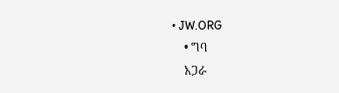• JW.ORG
    • ግባ
    አጋራ